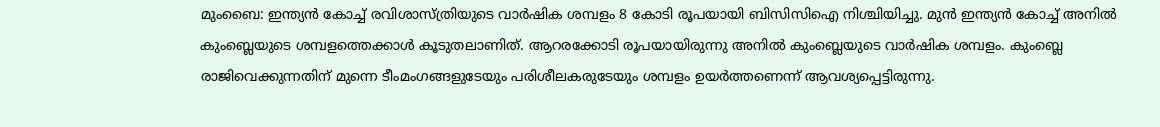മുംബൈ: ഇന്ത്യന്‍ കോച്ച് രവിശാസ്‌ത്രിയുടെ വാര്‍ഷിക ശമ്പളം 8 കോടി രൂപയായി ബിസിസിഐ നിശ്ചിയിച്ചു. മുന്‍ ഇന്ത്യന്‍ കോച്ച് അനില്‍ കുംബ്ലെയുടെ ശമ്പളത്തെക്കാള്‍ കൂടുതലാണിത്. ആറരക്കോടി രൂപയായിരുന്നു അനില്‍ കുംബ്ലെയുടെ വാര്‍ഷിക ശമ്പളം. കുംബ്ലെ രാജിവെക്കുന്നതിന് മുന്നെ ടീംമംഗങ്ങളുടേയും പരിശീലകരുടേയും ശമ്പളം ഉയര്‍ത്തണെന്ന് ആവശ്യപ്പെട്ടിരുന്നു.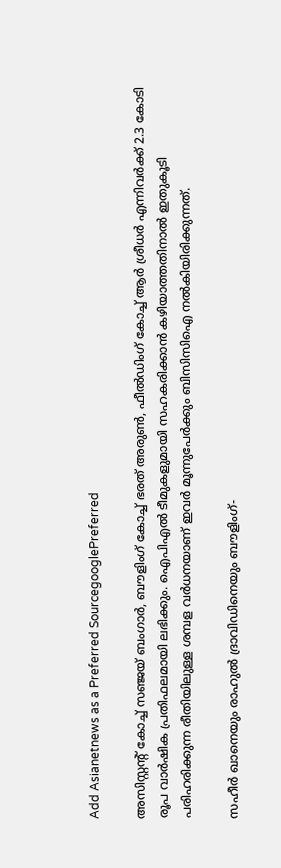Add Asianetnews as a Preferred SourcegooglePreferred

അസിസ്റ്റന്റ് കോച്ച് സഞ്ജയ് ബംഗാര്‍, ബൗളിംഗ് കോച്ച് ഭരത് അരുണ്‍, ഫീല്‍ഡിംഗ് കോച്ച് ആര്‍ ശ്രീധര്‍ എന്നിവര്‍ക്ക് 2.3 കോടി രൂപ വാര്‍ഷിക പ്രതിഫലമായി ലഭിക്കും. ഐപിഎല്‍ ടീമുകളുമായി സഹകരിക്കാന്‍ കഴിയാത്തതിനാല്‍ ഇതുകൂടി പരിഹരിക്കുന്ന രീതിയിലുള്ള ശമ്പള വര്‍ധനയാണ് ഇവര്‍ മൂന്നുപേര്‍ക്കും ബിസിസിഐ നല്‍കിയിരിക്കുന്നത്.

സഹീര്‍ ഖാനെയും രാഹുല്‍ ദ്രാവിഡിനെയും ബൗളിംഗ്-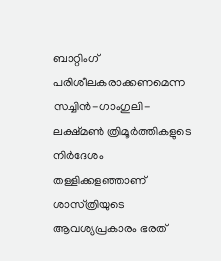ബാറ്റിംഗ് പരിശീലകരാക്കണമെന്ന സച്ചിന്‍-ഗാംഗുലി-ലക്ഷ്മണ്‍ ത്രിമൂര്‍ത്തികളുടെ നിര്‍ദേശം തള്ളിക്കളഞ്ഞാണ് ശാസ്‌ത്രിയുടെ ആവശ്യപ്രകാരം ഭരത്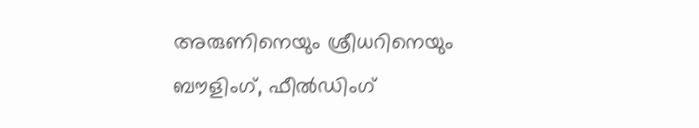അരുണിനെയും ശ്രീധറിനെയും ബൗളിംഗ്, ഫീല്‍ഡിംഗ്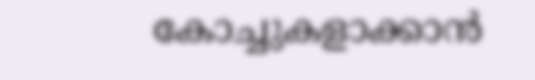കോച്ചുകളാക്കാന്‍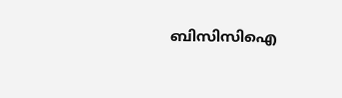ബിസിസിഐ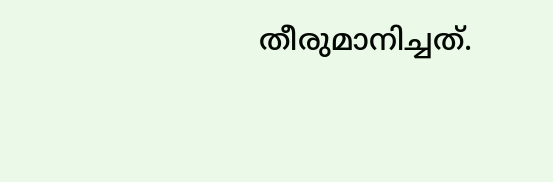തീരുമാനിച്ചത്.